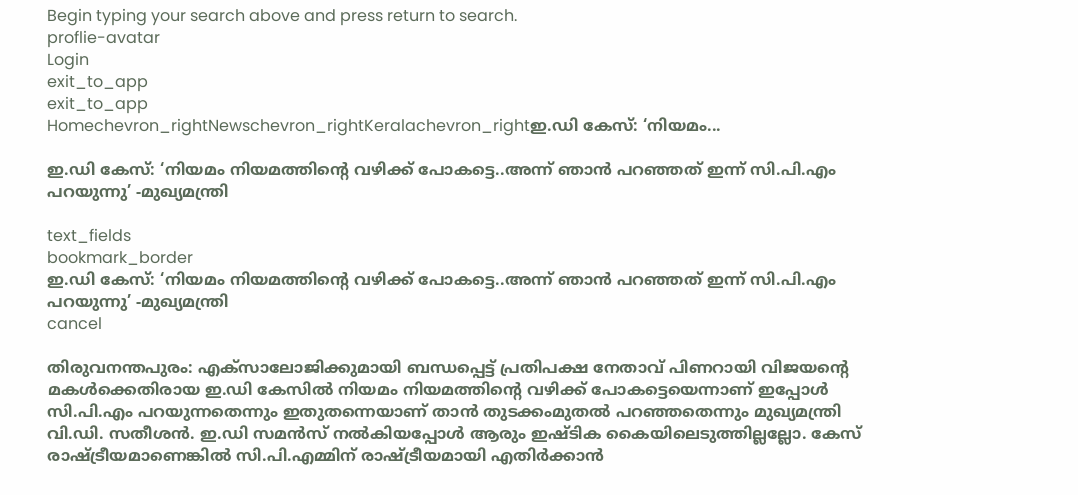Begin typing your search above and press return to search.
proflie-avatar
Login
exit_to_app
exit_to_app
Homechevron_rightNewschevron_rightKeralachevron_rightഇ.ഡി കേസ്: ‘നിയമം...

ഇ.ഡി കേസ്: ‘നിയമം നിയമത്തിന്‍റെ വഴിക്ക് പോകട്ടെ..അന്ന് ഞാൻ പറഞ്ഞത് ഇന്ന് സി.പി.എം പറയുന്നു’ -മുഖ്യമന്ത്രി

text_fields
bookmark_border
ഇ.ഡി കേസ്: ‘നിയമം നിയമത്തിന്‍റെ വഴിക്ക് പോകട്ടെ..അന്ന് ഞാൻ പറഞ്ഞത് ഇന്ന് സി.പി.എം പറയുന്നു’ -മുഖ്യമന്ത്രി
cancel

തിരുവനന്തപുരം: എക്സാലോജിക്കുമായി ബന്ധപ്പെട്ട് പ്രതിപക്ഷ നേതാവ് പിണറായി വിജയന്റെ മകൾക്കെതിരായ ഇ.ഡി കേസിൽ നിയമം നിയമത്തിന്‍റെ വഴിക്ക് പോകട്ടെയെന്നാണ് ഇപ്പോൾ സി.പി.എം പറയുന്നതെന്നും ഇതുതന്നെയാണ് താൻ തുടക്കംമുതൽ പറഞ്ഞതെന്നും മുഖ്യമന്ത്രി വി.ഡി. സതീശൻ. ഇ.ഡി സമൻസ് നൽകിയപ്പോൾ ആരും ഇഷ്ടിക കൈയിലെടുത്തില്ലല്ലോ. കേസ് രാഷ്ട്രീയമാണെങ്കിൽ സി.പി.എമ്മിന് രാഷ്ട്രീയമായി എതിർക്കാൻ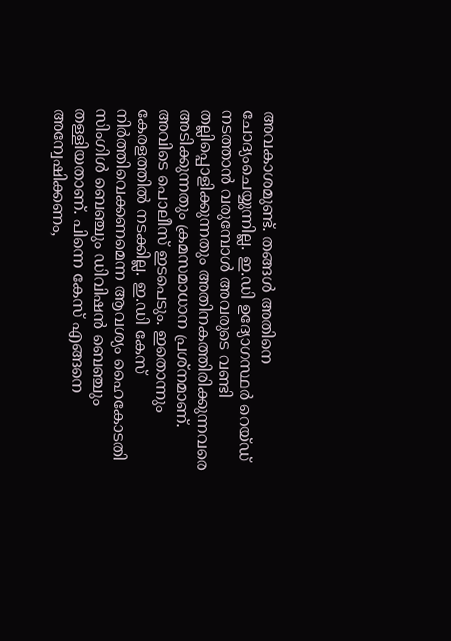അവകാശമുണ്ട്. തങ്ങൾ അതിനെ ചോദ്യംചെയ്യുന്നില്ല. ഇ.ഡി ഉദ്യോഗസ്ഥർ റെയ്ഡ് നടത്താൻ വരുമ്പോൾ അവരുടെ വണ്ടി തല്ലിപ്പൊളിക്കുന്നതും അതിനകത്തിരിക്കുന്നവരെ അടിക്കുന്നതും ക്രമസമാധാന പ്രശ്നമാണ്. അവിടെ പൊലീസ് ഇടപെടും. ഇതൊന്നും കേരളത്തിൽ നടക്കില്ല. ഇ.ഡി കേസ് നിർത്തിവെക്കണമെന്ന ആവശ്യം ഹൈകോടതി സിംഗിൾ ബെഞ്ചും ഡിവിഷൻ ബെഞ്ചും തള്ളിയതാണ്. പിന്നെ കേസ് എങ്ങനെ അന്വേഷിക്കണം,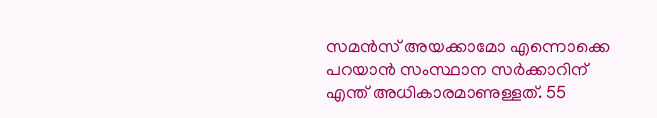സമൻസ് അയക്കാമോ എന്നൊക്കെ പറയാൻ സംസ്ഥാന സർക്കാറിന് എന്ത് അധികാരമാണുള്ളത്. 55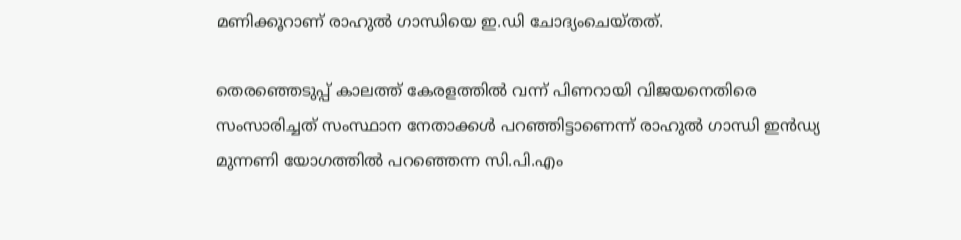മണിക്കൂറാണ് രാഹുൽ ഗാന്ധിയെ ഇ.ഡി ചോദ്യംചെയ്തത്.

തെരഞ്ഞെടുപ്പ് കാലത്ത് കേരളത്തിൽ വന്ന് പിണറായി വിജയനെതിരെ സംസാരിച്ചത് സംസ്ഥാന നേതാക്കൾ പറഞ്ഞിട്ടാണെന്ന് രാഹുൽ ഗാന്ധി ഇൻഡ്യ മുന്നണി യോഗത്തിൽ പറഞ്ഞെന്ന സി.പി.എം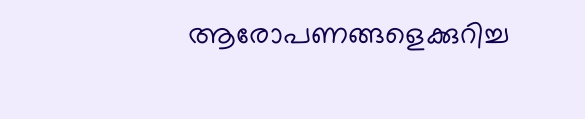ആരോപണങ്ങളെക്കുറിച്ച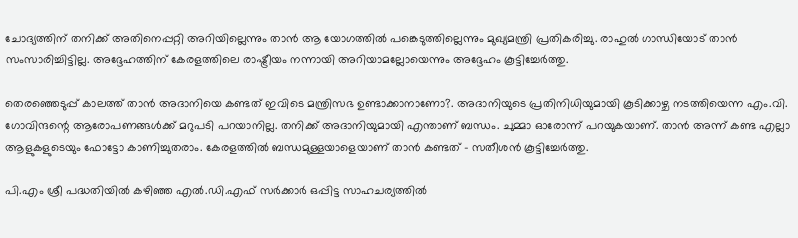ചോദ്യത്തിന് തനിക്ക് അതിനെപ്പറ്റി അറിയില്ലെന്നും താൻ ആ യോഗത്തിൽ പങ്കെടുത്തില്ലെന്നും മുഖ്യമന്ത്രി പ്രതികരിച്ചു. രാഹുൽ ഗാന്ധിയോട് താൻ സംസാരിച്ചിട്ടില്ല. അദ്ദേഹത്തിന് കേരളത്തിലെ രാഷ്ട്രീയം നന്നായി അറിയാമല്ലോയെന്നും അദ്ദേഹം കൂട്ടിച്ചേർത്തു.

തെരഞ്ഞെടുപ്പ് കാലത്ത് താൻ അദാനിയെ കണ്ടത് ഇവിടെ മന്ത്രിസഭ ഉണ്ടാക്കാനാണോ?. അദാനിയുടെ പ്രതിനിധിയുമായി കൂടിക്കാഴ്ച നടത്തിയെന്ന എം.വി. ഗോവിന്ദന്റെ ആരോപണങ്ങൾക്ക് മറുപടി പറയാനില്ല. തനിക്ക് അദാനിയുമായി എന്താണ് ബന്ധം. ചുമ്മാ ഓരോന്ന് പറയുകയാണ്. താൻ അന്ന് കണ്ട എല്ലാ ആളുകളുടെയും ഫോട്ടോ കാണിച്ചുതരാം. കേരളത്തിൽ ബന്ധമുള്ളയാളെയാണ് താൻ കണ്ടത് - സതീശൻ കൂട്ടിച്ചേർത്തു.

പി.എം ശ്രീ പദ്ധതിയിൽ കഴിഞ്ഞ എൽ.ഡി.എഫ് സർക്കാർ ഒപ്പിട്ട സാഹചര്യത്തിൽ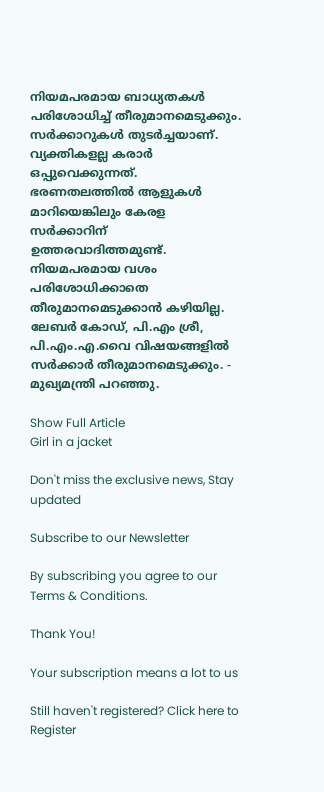നിയമപരമായ ബാധ്യതകൾ പരിശോധിച്ച് തീരുമാനമെടുക്കും. സർക്കാറുകൾ തുടർച്ചയാണ്. വ്യക്തികളല്ല കരാർ ഒപ്പുവെക്കുന്നത്. ഭരണതലത്തിൽ ആളുകൾ മാറിയെങ്കിലും കേരള സർക്കാറിന് ഉത്തരവാദിത്തമുണ്ട്. നിയമപരമായ വശം പരിശോധിക്കാതെ തീരുമാനമെടുക്കാൻ കഴിയില്ല. ലേബർ കോഡ്, പി.എം ശ്രീ, പി.എം.എ.വൈ വിഷയങ്ങളിൽ സർക്കാർ തീരുമാനമെടുക്കും. - മുഖ്യമന്ത്രി പറഞ്ഞു.

Show Full Article
Girl in a jacket

Don't miss the exclusive news, Stay updated

Subscribe to our Newsletter

By subscribing you agree to our Terms & Conditions.

Thank You!

Your subscription means a lot to us

Still haven't registered? Click here to Register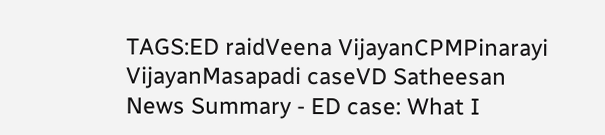TAGS:ED raidVeena VijayanCPMPinarayi VijayanMasapadi caseVD Satheesan
News Summary - ED case: What I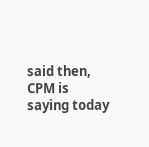said then, CPM is saying today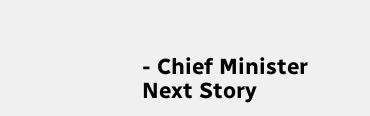- Chief Minister
Next Story